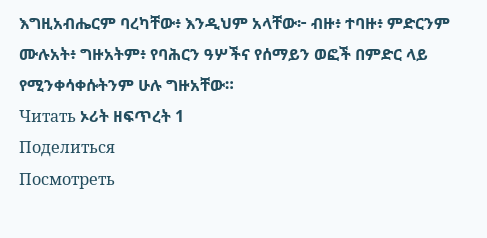እግዚአብሔርም ባረካቸው፥ እንዲህም አላቸው፦ ብዙ፥ ተባዙ፥ ምድርንም ሙሉአት፥ ግዙአትም፥ የባሕርን ዓሦችና የሰማይን ወፎች በምድር ላይ የሚንቀሳቀሱትንም ሁሉ ግዙአቸው።
Читать ኦሪት ዘፍጥረት 1
Поделиться
Посмотреть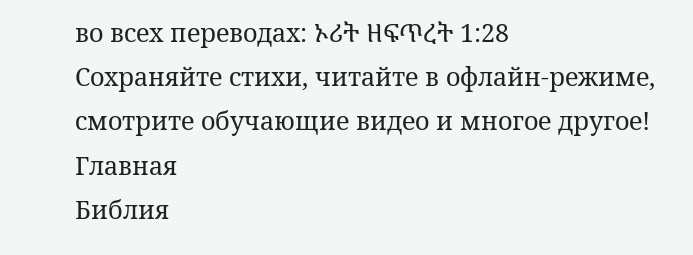во всех переводах: ኦሪት ዘፍጥረት 1:28
Сохраняйте стихи, читайте в офлайн-режиме, смотрите обучающие видео и многое другое!
Главная
Библия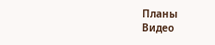Планы
Видео